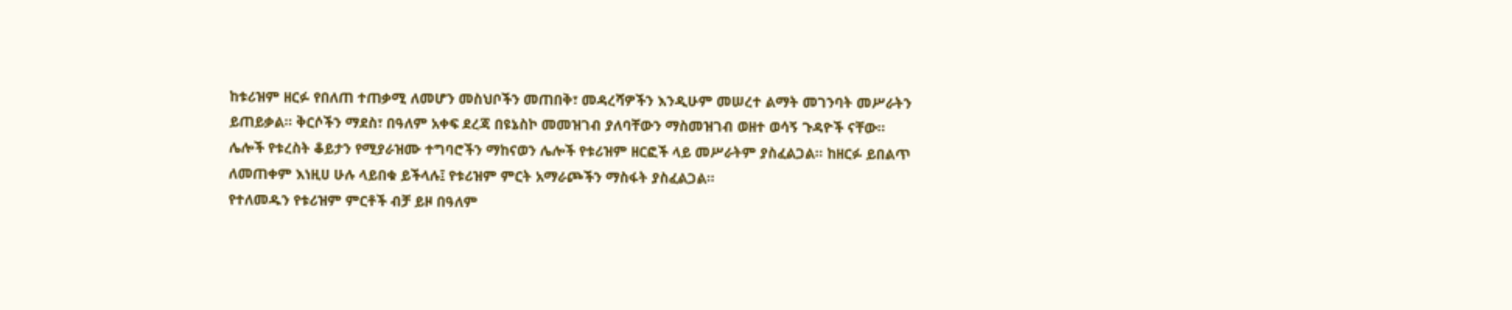ከቱሪዝም ዘርፉ የበለጠ ተጠቃሚ ለመሆን መስህቦችን መጠበቅ፣ መዳረሻዎችን እንዲሁም መሠረተ ልማት መገንባት መሥራትን ይጠይቃል። ቅርሶችን ማደስ፣ በዓለም አቀፍ ደረጃ በዩኔስኮ መመዝገብ ያለባቸውን ማስመዝገብ ወዘተ ወሳኝ ጉዳዮች ናቸው።
ሌሎች የቱረስት ቆይታን የሚያራዝሙ ተግባሮችን ማከናወን ሌሎች የቱሪዝም ዘርፎች ላይ መሥራትም ያስፈልጋል። ከዘርፉ ይበልጥ ለመጠቀም እነዚሀ ሁሉ ላይበቁ ይችላሉ፤ የቱሪዝም ምርት አማራጮችን ማስፋት ያስፈልጋል።
የተለመዱን የቱሪዝም ምርቶች ብቻ ይዞ በዓለም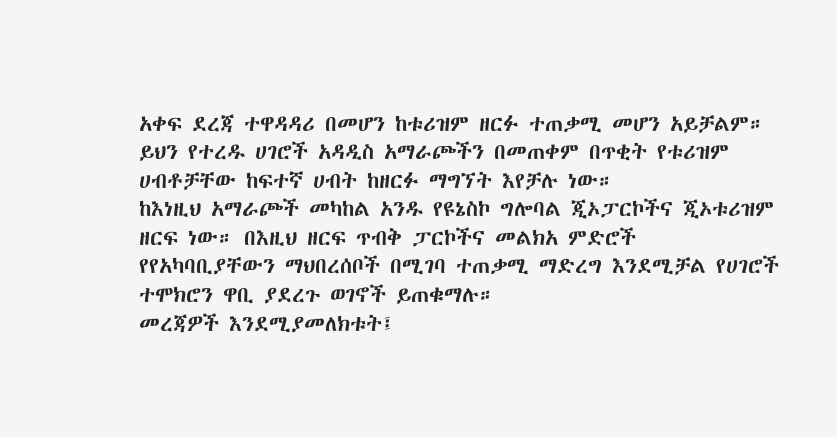አቀፍ ደረጃ ተዋዳዳሪ በመሆን ከቱሪዝም ዘርፉ ተጠቃሚ መሆን አይቻልም። ይህን የተረዱ ሀገሮች አዳዲስ አማራጮችን በመጠቀም በጥቂት የቱሪዝም ሀብቶቻቸው ከፍተኛ ሀብት ከዘርፉ ማግኘት እየቻሉ ነው።
ከእነዚህ አማራጮች መካከል አንዱ የዩኔስኮ ግሎባል ጂኦፓርኮችና ጂኦቱሪዝም ዘርፍ ነው። በእዚህ ዘርፍ ጥብቅ ፓርኮችና መልክአ ምድሮች የየአካባቢያቸውን ማህበረሰቦች በሚገባ ተጠቃሚ ማድረግ እንደሚቻል የሀገሮች ተሞክሮን ዋቢ ያደረጉ ወገኖች ይጠቁማሉ።
መረጃዎች እንደሚያመለክቱት፤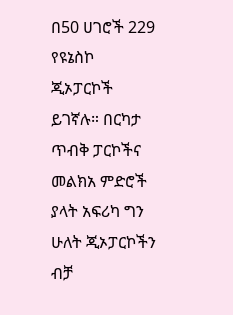በ50 ሀገሮች 229 የዩኔስኮ ጂኦፓርኮች ይገኛሉ። በርካታ ጥብቅ ፓርኮችና መልክአ ምድሮች ያላት አፍሪካ ግን ሁለት ጂኦፓርኮችን ብቻ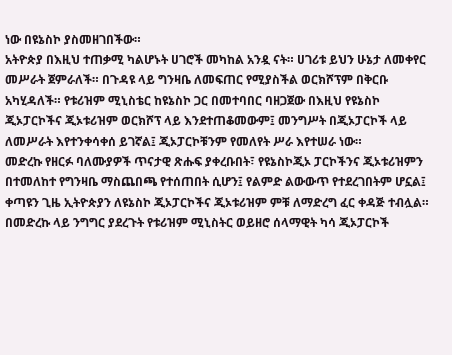ነው በዩኔስኮ ያስመዘገበችው።
አትዮጵያ በእዚህ ተጠቃሚ ካልሆኑት ሀገሮች መካከል አንዷ ናት። ሀገሪቱ ይህን ሁኔታ ለመቀየር መሥራት ጀምራለች። በጉዳዩ ላይ ግንዛቤ ለመፍጠር የሚያስችል ወርክሾፕም በቅርቡ አካሂዳለች። የቱሪዝም ሚኒስቴር ከዩኔስኮ ጋር በመተባበር ባዘጋጀው በእዚህ የዩኔስኮ ጂኦፓርኮችና ጂኦቱሪዝም ወርክሾፕ ላይ እንደተጠቆመውም፤ መንግሥት በጂኦፓርኮች ላይ ለመሥራት እየተንቀሳቀሰ ይገኛል፤ ጂኦፓርኮቹንም የመለየት ሥራ እየተሠራ ነው።
መድረኩ የዘርፉ ባለሙያዎች ጥናታዊ ጽሑፍ ያቀረቡበት፣ የዩኔስኮጂኦ ፓርኮችንና ጂኦቱሪዝምን በተመለከተ የግንዛቤ ማስጨበጫ የተሰጠበት ሲሆን፤ የልምድ ልውውጥ የተደረገበትም ሆኗል፤ ቀጣዩን ጊዜ ኢትዮጵያን ለዩኔስኮ ጂኦፓርኮችና ጂኦቱሪዝም ምቹ ለማድረግ ፈር ቀዳጅ ተብሏል።
በመድረኩ ላይ ንግግር ያደረጉት የቱሪዝም ሚኒስትር ወይዘሮ ሰላማዊት ካሳ ጂኦፓርኮች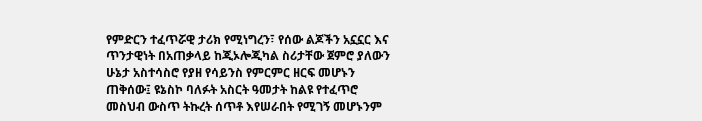የምድርን ተፈጥሯዊ ታሪክ የሚነግረን፣ የሰው ልጆችን አኗኗር እና ጥንታዊነት በአጠቃላይ ከጂኦሎጂካል ስሪታቸው ጀምሮ ያለውን ሁኔታ አስተሳስሮ የያዘ የሳይንስ የምርምር ዘርፍ መሆኑን ጠቅሰው፤ ዩኔስኮ ባለፉት አስርት ዓመታት ከልዩ የተፈጥሮ መስህብ ውስጥ ትኩረት ሰጥቶ እየሠራበት የሚገኝ መሆኑንም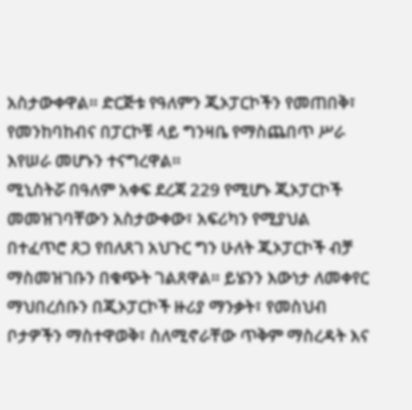አስታውቀዋል። ድርጅቱ የዓለምን ጂኦፓርኮችን የመጠበቅ፣ የመንከባከብና በፓርኮቹ ላይ ግንዛቤ የማስጨበጥ ሥራ እየሠራ መሆኑን ተናግረዋል።
ሚኒስትሯ በዓለም አቀፍ ደረጃ 229 የሚሆኑ ጂኦፓርኮች መመዝገባቸውን አስታውቀው፣ አፍሪካን የሚያህል በተፈጥሮ ጸጋ የበለጸገ አህጉር ግን ሁለት ጂኦፓርኮች ብቻ ማስመዝገቡን በቁጭት ገልጸዋል። ይሄንን እውነታ ለመቀየር ማህበረሰቡን በጂኦፓርኮች ዙሪያ ማንቃት፣ የመስህብ ቦታዎችን ማስተዋወቅ፣ ስለሚኖራቸው ጥቅም ማስረዳት እና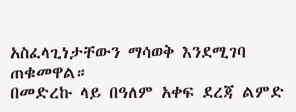አስፈላጊነታቸውን ማሳወቅ እንደሚገባ ጠቁመዋል።
በመድረኩ ላይ በዓለም አቀፍ ደረጃ ልምድ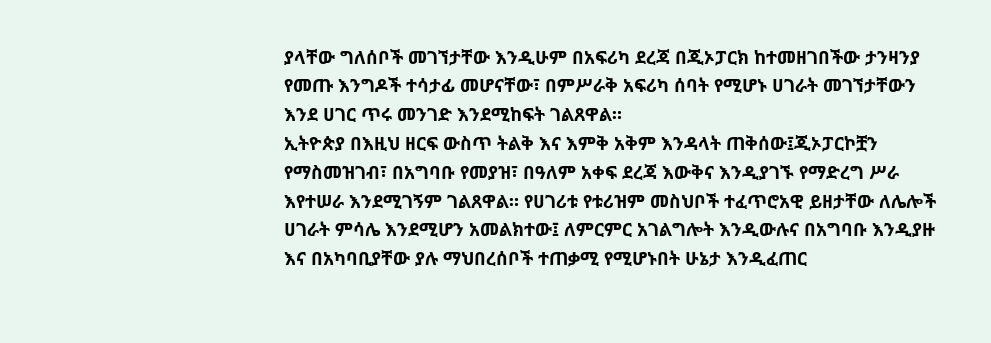ያላቸው ግለሰቦች መገኘታቸው እንዲሁም በአፍሪካ ደረጃ በጂኦፓርክ ከተመዘገበችው ታንዛንያ የመጡ እንግዶች ተሳታፊ መሆናቸው፣ በምሥራቅ አፍሪካ ሰባት የሚሆኑ ሀገራት መገኘታቸውን እንደ ሀገር ጥሩ መንገድ እንደሚከፍት ገልጸዋል።
ኢትዮጵያ በእዚህ ዘርፍ ውስጥ ትልቅ እና እምቅ አቅም እንዳላት ጠቅሰው፤ጂኦፓርኮቿን የማስመዝገብ፣ በአግባቡ የመያዝ፣ በዓለም አቀፍ ደረጃ እውቅና እንዲያገኙ የማድረግ ሥራ እየተሠራ እንደሚገኝም ገልጸዋል። የሀገሪቱ የቱሪዝም መስህቦች ተፈጥሮአዊ ይዘታቸው ለሌሎች ሀገራት ምሳሌ እንደሚሆን አመልክተው፤ ለምርምር አገልግሎት እንዲውሉና በአግባቡ እንዲያዙ እና በአካባቢያቸው ያሉ ማህበረሰቦች ተጠቃሚ የሚሆኑበት ሁኔታ እንዲፈጠር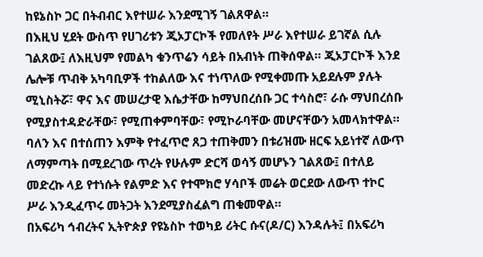ከዩኔስኮ ጋር በትብብር እየተሠራ እንደሚገኝ ገልጸዋል።
በእዚህ ሂደት ውስጥ የሀገሪቱን ጂኦፓርኮች የመለየት ሥራ እየተሠራ ይገኛል ሲሉ ገልጸው፤ ለእዚህም የመልካ ቁንጥሬን ሳይት በአብነት ጠቅሰዋል። ጂኦፓርኮች እንደ ሌሎቹ ጥብቅ አካባቢዎች ተከልለው እና ተነጥለው የሚቀመጡ አይደሉም ያሉት ሚኒስትሯ፣ ዋና እና መሠረታዊ እሴታቸው ከማህበረሰቡ ጋር ተሳስሮ፣ ራሱ ማህበረሰቡ የሚያስተዳድራቸው፣ የሚጠቀምባቸው፣ የሚኮራባቸው መሆናቸውን አመላክተዋል።
ባለን እና በተሰጠን እምቅ የተፈጥሮ ጸጋ ተጠቅመን በቱሪዝሙ ዘርፍ አይነተኛ ለውጥ ለማምጣት በሚደረገው ጥረት የሁሉም ድርሻ ወሳኝ መሆኑን ገልጸው፤ በተለይ መድረኩ ላይ የተነሱት የልምድ እና የተሞክሮ ሃሳቦች መሬት ወርደው ለውጥ ተኮር ሥራ እንዲፈጥሩ መትጋት እንደሚያስፈልግ ጠቁመዋል።
በአፍሪካ ኅብረትና ኢትዮጵያ የዩኔስኮ ተወካይ ሪትር ሱና(ዶ/ር) እንዳሉት፤ በአፍሪካ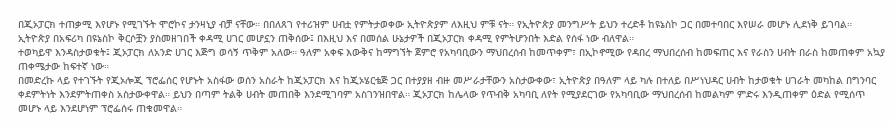በጂኦፓርክ ተጠቃሚ እየሆኑ የሚገኙት ሞሮኮና ታንዛኒያ ብቻ ናቸው። በበለጸገ የተሪዝም ሀብቷ የምትታወቀው ኢትዮጵያም ለእዚህ ምቹ ናት። የኢትዮጵያ መንግሥት ይህን ተረድቶ ከዩኔስኮ ጋር በመተባበር እየሠራ መሆኑ ሊደነቅ ይገባል።
ኢትዮጵያ በአፍሪካ በዩኔስኮ ቅርሶቿን ያስመዘገበች ቀዳሚ ሀገር መሆኗን ጠቅሰው፤ በእዚህ እና በመሰል ሁኔታዎች በጂኦፓርክ ቀዳሚ የምትሆንበት እድል የሰፋ ነው ብለዋል።
ተወካይዋ እንዳስታወቁት፤ ጂኦፓርክ ለአንድ ሀገር እጅግ ወሳኝ ጥቅም አለው። ዓለም አቀፍ እውቅና ከማግኘት ጀምሮ የአካባቢውን ማህበረሰብ ከመጥቀም፣ በኢኮኖሚው የዳበረ ማህበረሰብ ከመፍጠር እና የራስን ሀብት በራስ ከመጠቀም አኳያ ጠቀሜታው ከፍተኛ ነው።
በመድረኩ ላይ የተገኙት የጂኦሎጂ ፕሮፌሰር የሆኑት አስፋው ወሰን አስራት ከጂኦፓርክ እና ከጂኦሄርቴጅ ጋር በተያያዘ ብዙ መሥራታቸውን አስታውቀው፣ ኢትዮጵያ በዓለም ላይ ካሉ በተለይ በሥነህዳር ሀብት ከታወቁት ሀገራት መካከል በግንባር ቀደምትነት እንደምትጠቀስ አስታውቀዋል። ይህን በጣም ትልቅ ሀብት መጠበቅ እንደሚገባም አስገንዝበዋል። ጂኦፓርክ ከሌላው የጥብቅ አካባቢ ለየት የሚያደርገው የአካባቢው ማህበረሰብ ከመልካም ምድሩ እንዲጠቀም ዕድል የሚሰጥ መሆኑ ላይ እንደሆነም ፕሮፌሰሩ ጠቁመዋል።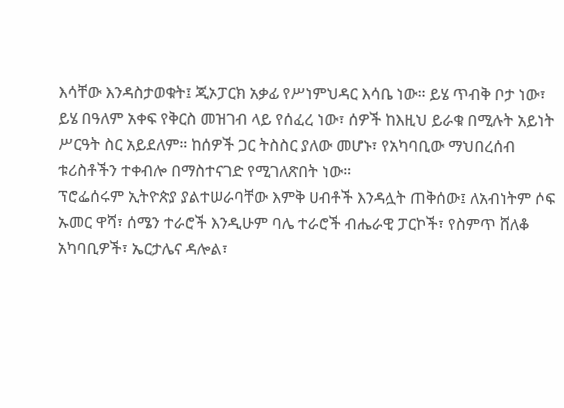እሳቸው እንዳስታወቁት፤ ጂኦፓርክ አቃፊ የሥነምህዳር እሳቤ ነው። ይሄ ጥብቅ ቦታ ነው፣ ይሄ በዓለም አቀፍ የቅርስ መዝገብ ላይ የሰፈረ ነው፣ ሰዎች ከእዚህ ይራቁ በሚሉት አይነት ሥርዓት ስር አይደለም። ከሰዎች ጋር ትስስር ያለው መሆኑ፣ የአካባቢው ማህበረሰብ ቱሪስቶችን ተቀብሎ በማስተናገድ የሚገለጽበት ነው።
ፕሮፌሰሩም ኢትዮጵያ ያልተሠራባቸው እምቅ ሀብቶች እንዳሏት ጠቅሰው፤ ለአብነትም ሶፍ ኡመር ዋሻ፣ ሰሜን ተራሮች እንዲሁም ባሌ ተራሮች ብሔራዊ ፓርኮች፣ የስምጥ ሸለቆ አካባቢዎች፣ ኤርታሌና ዳሎል፣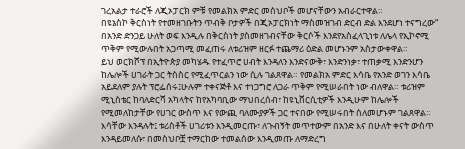ገረአልታ ተራሮች ለጂኦፓርክ ምቹ የመልክአ ምድር መስህቦች መሆናቸውን አብራርተዋል።
በዩኔስኮ ቅርስነት የተመዘገቡትን ጥብቅ ቦታዎች በጂኦፓርክነት ማስመዝገብ ድርብ ድል እንደሆነ ተናግረው“ በአንድ ድንጋይ ሁለት ወፍ እንዲሉ በቅርስነት ያስመዘገብናቸው ቅርሶች እንደየአስፈላጊነቱ ለሌላ የኢኮኖሚ ጥቅም የሚውሉበት አጋጣሚ መፈጠሩ ለቱሪዝም ዘርፉ ተጨማሪ ዕድል መሆኑንም አስታውቀዋል።
ይህ ወርክሾፕ በኢትዮጵያ መካሄዱ የተፈጥሮ ሀብት እንዳለን እንድናውቅ፣ እንድንነቃ፣ ተጠቃሚ እንድንሆን ከሌሎች ሀገራት ጋር ትስስር የሚፈጥርልን ነው ሲሉ ገልጸዋል። የመልክአ ምድር እሳቤ የአንድ ወገን እሳቤ አይደለም ያሉት ፕሮፌሰሩ፤ሁሉም ተቀናጅቶ እና ተነጋግሮ ለጋራ ጥቅም የሚሠራበት ነው ብለዋል። ቱሪዝም ሚኒስቴር ከባለድርሻ አካላትና ከየአካባቢው ማህበረሰብ፣ ከዩኒቨርሲቲዎች እንዲሁም ከሌሎች የሚመለከታቸው የሀገር ውስጥ እና የውጪ ባለሙያዎች ጋር ተናበው የሚሠሩበት ስለመሆኑም ገልጸዋል።
እሳቸው እንዳሉት፤ ቱሪስቶች ሀገሪቱን እንዲመርጡ፣ ለጉብኝት መጥተውም በአንድ እና በሁለት ቀናት ውስጥ እንዳይመለሱ፣ በመስህቦቿ ተማርከው ተመልሰው እንዲመጡ ለማድረግ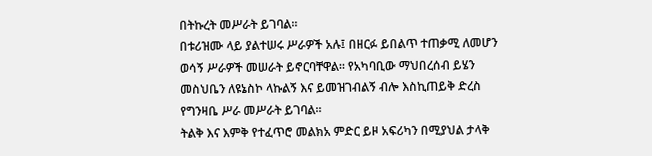በትኩረት መሥራት ይገባል።
በቱሪዝሙ ላይ ያልተሠሩ ሥራዎች አሉ፤ በዘርፉ ይበልጥ ተጠቃሚ ለመሆን ወሳኝ ሥራዎች መሠራት ይኖርባቸዋል። የአካባቢው ማህበረሰብ ይሄን መስህቤን ለዩኔስኮ ላኩልኝ እና ይመዝገብልኝ ብሎ እስኪጠይቅ ድረስ የግንዛቤ ሥራ መሥራት ይገባል።
ትልቅ እና እምቅ የተፈጥሮ መልክአ ምድር ይዞ አፍሪካን በሚያህል ታላቅ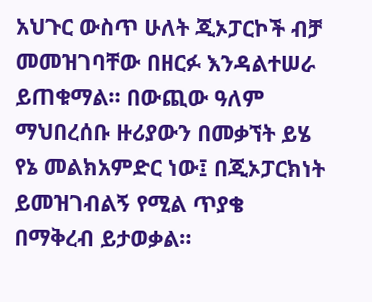አህጉር ውስጥ ሁለት ጂኦፓርኮች ብቻ መመዝገባቸው በዘርፉ እንዳልተሠራ ይጠቁማል። በውጪው ዓለም ማህበረሰቡ ዙሪያውን በመቃኘት ይሄ የኔ መልክአምድር ነው፤ በጂኦፓርክነት ይመዝገብልኝ የሚል ጥያቄ በማቅረብ ይታወቃል።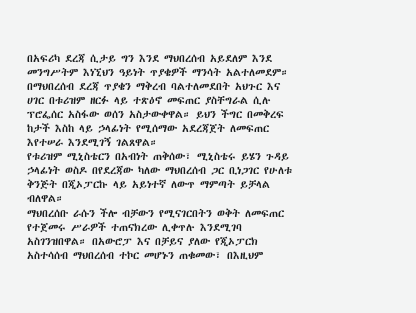በአፍሪካ ደረጃ ሲታይ ግን እንደ ማህበረሰብ አይደለም እንደ መንግሥትም እነኚህን ዓይነት ጥያቄዎች ማንሳት አልተለመደም።
በማህበረሰብ ደረጃ ጥያቄን ማቅረብ ባልተለመደበት አህጉር እና ሀገር በቱሪዝም ዘርፉ ላይ ተጽዕኖ መፍጠር ያስቸግራል ሲሉ ፕሮፌሰር አስፋው ወሰን አስታውቀዋል። ይህን ችግር በመቅረፍ ከታች እስከ ላይ ኃላፊነት የሚሰማው አደረጃጀት ለመፍጠር እየተሠራ እንደሚገኝ ገልጸዋል።
የቱሪዝም ሚኒስቴርን በአብነት ጠቅሰው፣ ሚኒስቴሩ ይሄን ጉዳይ ኃላፊነት ወስዶ በየደረጃው ካለው ማህበረሰብ ጋር ቢነጋገር የሁለቱ ቅንጅት በጂኦፓርኩ ላይ አይነተኛ ለውጥ ማምጣት ይቻላል ብለዋል።
ማህበረሰቡ ራሱን ችሎ ብቻውን የሚናገርበትን ወቅት ለመፍጠር የተጀመሩ ሥራዎች ተጠናክረው ሊቀጥሉ እንደሚገባ አስገንዝበዋል። በአውሮፓ እና በቻይና ያለው የጂኦፓርክ አስተሳሰብ ማህበረሰብ ተኮር መሆኑን ጠቁመው፣ በእዚህም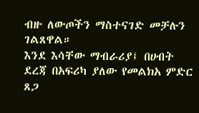ብዙ ለውጦችን ማስተናገድ መቻሉን ገልጸዋል።
እንደ እሳቸው ማብራሪያ፤ በሀብት ደረጃ በአፍሪካ ያለው የመልክአ ምድር ጸጋ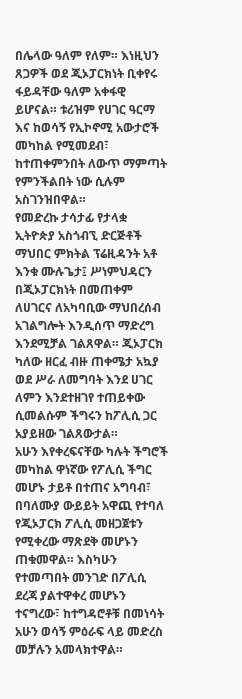በሌላው ዓለም የለም። እነዚህን ጸጋዎች ወደ ጂኦፓርክነት ቢቀየሩ ፋይዳቸው ዓለም አቀፋዊ ይሆናል። ቱሪዝም የሀገር ዓርማ እና ከወሳኝ የኢኮኖሚ አውታሮች መካከል የሚመደብ፣ ከተጠቀምንበት ለውጥ ማምጣት የምንችልበት ነው ሲሉም አስገንዝበዋል።
የመድረኩ ታሳታፊ የታላቋ ኢትዮጵያ አስጎብኚ ድርጅቶች ማህበር ምክትል ፕሬዚዳንት አቶ እንቁ ሙሉጌታ፤ ሥነምህዳርን በጂኦፓርክነት በመጠቀም ለሀገርና ለአካባቢው ማህበረሰብ አገልግሎት እንዲሰጥ ማድረግ እንደሚቻል ገልጸዋል። ጂኦፓርክ ካለው ዘርፈ ብዙ ጠቀሜታ አኳያ ወደ ሥራ ለመግባት እንደ ሀገር ለምን እንደተዘገየ ተጠይቀው ሲመልሱም ችግሩን ከፖሊሲ ጋር አያይዘው ገልጸውታል።
አሁን እየቀረፍናቸው ካሉት ችግሮች መካከል ዋነኛው የፖሊሲ ችግር መሆኑ ታይቶ በተጠና አግባብ፣ በባለሙያ ውይይት አዋጪ የተባለ የጂኦፓርክ ፖሊሲ መዘጋጀቱን የሚቀረው ማጽደቅ መሆኑን ጠቁመዋል። እስካሁን የተመጣበት መንገድ በፖሊሲ ደረጃ ያልተዋቀረ መሆኑን ተናግረው፣ ከተግዳሮቶቹ በመነሳት አሁን ወሳኝ ምዕራፍ ላይ መድረስ መቻሉን አመላክተዋል።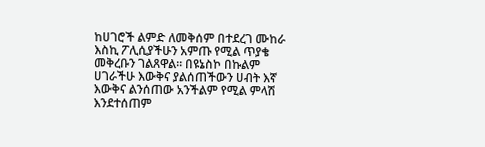ከሀገሮች ልምድ ለመቅሰም በተደረገ ሙከራ እስኪ ፖሊሲያችሁን አምጡ የሚል ጥያቄ መቅረቡን ገልጸዋል። በዩኔስኮ በኩልም ሀገራችሁ እውቅና ያልሰጠችውን ሀብት እኛ እውቅና ልንሰጠው አንችልም የሚል ምላሽ እንደተሰጠም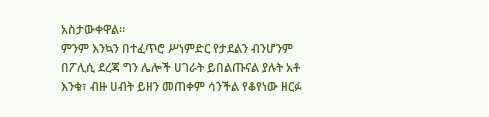አስታውቀዋል።
ምንም እንኳን በተፈጥሮ ሥነምድር የታደልን ብንሆንም በፖሊሲ ደረጃ ግን ሌሎች ሀገራት ይበልጡናል ያሉት አቶ እንቁ፣ ብዙ ሀብት ይዘን መጠቀም ሳንችል የቆየነው ዘርፉ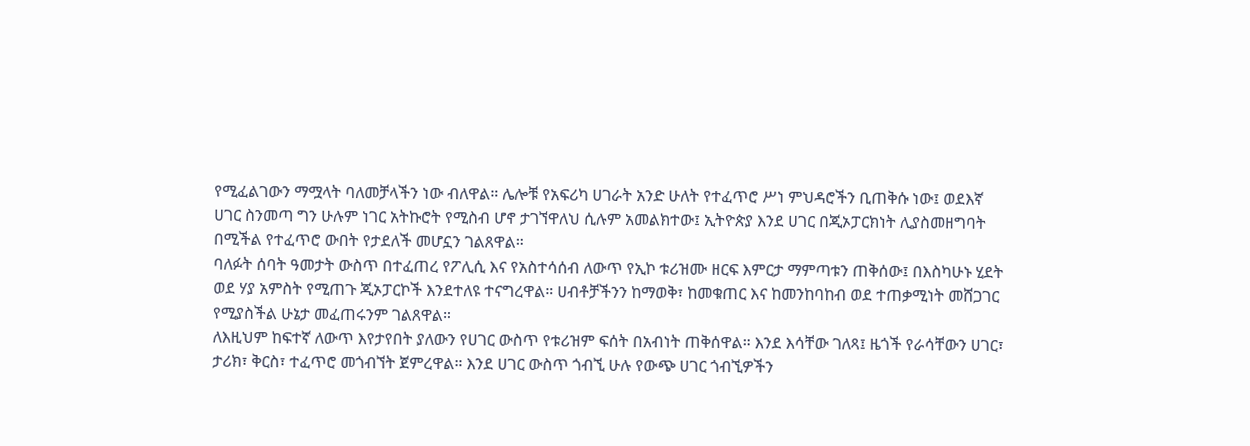የሚፈልገውን ማሟላት ባለመቻላችን ነው ብለዋል። ሌሎቹ የአፍሪካ ሀገራት አንድ ሁለት የተፈጥሮ ሥነ ምህዳሮችን ቢጠቅሱ ነው፤ ወደእኛ ሀገር ስንመጣ ግን ሁሉም ነገር አትኩሮት የሚስብ ሆኖ ታገኘዋለህ ሲሉም አመልክተው፤ ኢትዮጵያ እንደ ሀገር በጂኦፓርክነት ሊያስመዘግባት በሚችል የተፈጥሮ ውበት የታደለች መሆኗን ገልጸዋል።
ባለፉት ሰባት ዓመታት ውስጥ በተፈጠረ የፖሊሲ እና የአስተሳሰብ ለውጥ የኢኮ ቱሪዝሙ ዘርፍ እምርታ ማምጣቱን ጠቅሰው፤ በእስካሁኑ ሂደት ወደ ሃያ አምስት የሚጠጉ ጂኦፓርኮች እንደተለዩ ተናግረዋል። ሀብቶቻችንን ከማወቅ፣ ከመቁጠር እና ከመንከባከብ ወደ ተጠቃሚነት መሸጋገር የሚያስችል ሁኔታ መፈጠሩንም ገልጸዋል።
ለእዚህም ከፍተኛ ለውጥ እየታየበት ያለውን የሀገር ውስጥ የቱሪዝም ፍሰት በአብነት ጠቅሰዋል። እንደ እሳቸው ገለጻ፤ ዜጎች የራሳቸውን ሀገር፣ ታሪክ፣ ቅርስ፣ ተፈጥሮ መጎብኘት ጀምረዋል። እንደ ሀገር ውስጥ ጎብኚ ሁሉ የውጭ ሀገር ጎብኚዎችን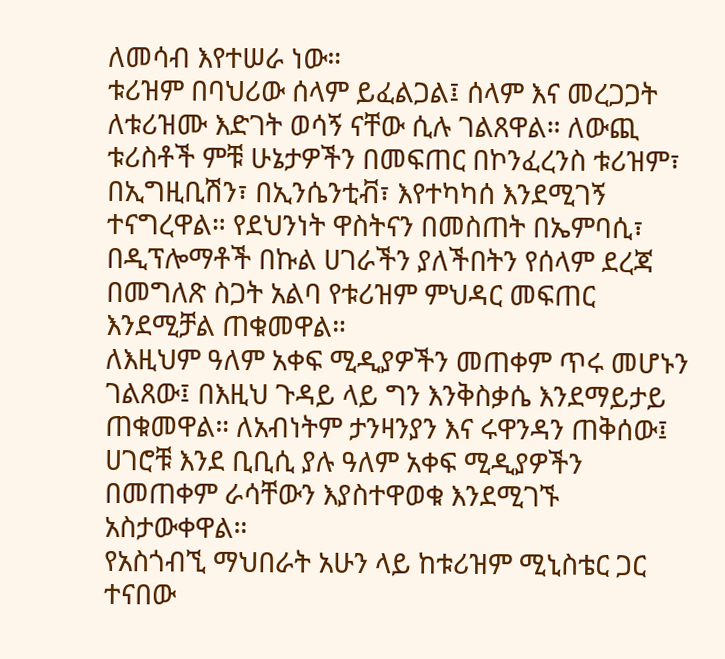ለመሳብ እየተሠራ ነው።
ቱሪዝም በባህሪው ሰላም ይፈልጋል፤ ሰላም እና መረጋጋት ለቱሪዝሙ እድገት ወሳኝ ናቸው ሲሉ ገልጸዋል። ለውጪ ቱሪስቶች ምቹ ሁኔታዎችን በመፍጠር በኮንፈረንስ ቱሪዝም፣ በኢግዚቢሽን፣ በኢንሴንቲቭ፣ እየተካካሰ እንደሚገኝ ተናግረዋል። የደህንነት ዋስትናን በመስጠት በኤምባሲ፣ በዲፕሎማቶች በኩል ሀገራችን ያለችበትን የሰላም ደረጃ በመግለጽ ስጋት አልባ የቱሪዝም ምህዳር መፍጠር እንደሚቻል ጠቁመዋል።
ለእዚህም ዓለም አቀፍ ሚዲያዎችን መጠቀም ጥሩ መሆኑን ገልጸው፤ በእዚህ ጉዳይ ላይ ግን እንቅስቃሴ እንደማይታይ ጠቁመዋል። ለአብነትም ታንዛንያን እና ሩዋንዳን ጠቅሰው፤ ሀገሮቹ እንደ ቢቢሲ ያሉ ዓለም አቀፍ ሚዲያዎችን በመጠቀም ራሳቸውን እያስተዋወቁ እንደሚገኙ አስታውቀዋል።
የአስጎብኚ ማህበራት አሁን ላይ ከቱሪዝም ሚኒስቴር ጋር ተናበው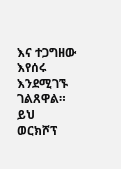እና ተጋግዘው እየሰሩ እንደሚገኙ ገልጸዋል። ይህ ወርክሾፕ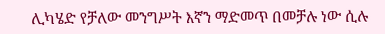ሊካሄድ የቻለው መንግሥት እኛን ማድመጥ በመቻሉ ነው ሲሉ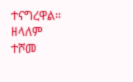ተናግረዋል።
ዘላለም ተሾመ